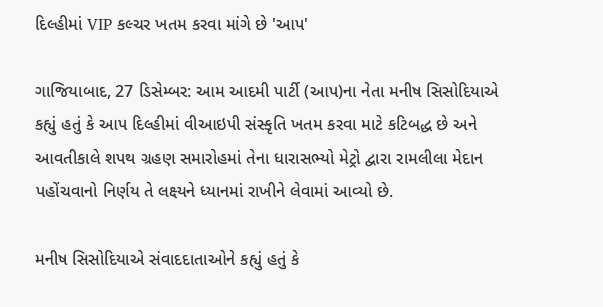દિલ્હીમાં VIP કલ્ચર ખતમ કરવા માંગે છે 'આપ'

ગાજિયાબાદ, 27 ડિસેમ્બર: આમ આદમી પાર્ટી (આપ)ના નેતા મનીષ સિસોદિયાએ કહ્યું હતું કે આપ દિલ્હીમાં વીઆઇપી સંસ્કૃતિ ખતમ કરવા માટે કટિબદ્ધ છે અને આવતીકાલે શપથ ગ્રહણ સમારોહમાં તેના ધારાસભ્યો મેટ્રો દ્વારા રામલીલા મેદાન પહોંચવાનો નિર્ણય તે લક્ષ્યને ધ્યાનમાં રાખીને લેવામાં આવ્યો છે.

મનીષ સિસોદિયાએ સંવાદદાતાઓને કહ્યું હતું કે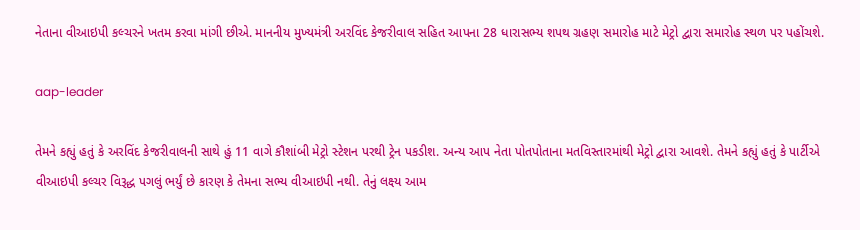નેતાના વીઆઇપી કલ્ચરને ખતમ કરવા માંગી છીએ. માનનીય મુખ્યમંત્રી અરવિંદ કેજરીવાલ સહિત આપના 28 ધારાસભ્ય શપથ ગ્રહણ સમારોહ માટે મેટ્રો દ્વારા સમારોહ સ્થળ પર પહોંચશે.

aap-leader

તેમને કહ્યું હતું કે અરવિંદ કેજરીવાલની સાથે હું 11 વાગે કૌશાંબી મેટ્રો સ્ટેશન પરથી ટ્રેન પકડીશ. અન્ય આપ નેતા પોતપોતાના મતવિસ્તારમાંથી મેટ્રો દ્વારા આવશે. તેમને કહ્યું હતું કે પાર્ટીએ વીઆઇપી કલ્ચર વિરૂદ્ધ પગલું ભર્યું છે કારણ કે તેમના સભ્ય વીઆઇપી નથી. તેનું લક્ષ્ય આમ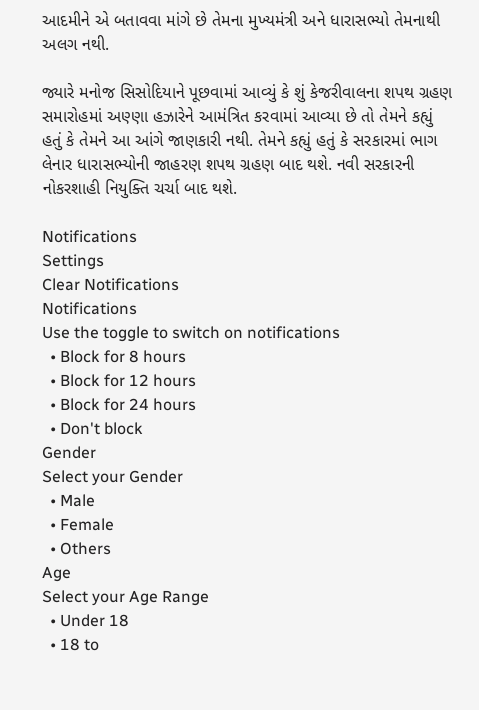આદમીને એ બતાવવા માંગે છે તેમના મુખ્યમંત્રી અને ધારાસભ્યો તેમનાથી અલગ નથી.

જ્યારે મનોજ સિસોદિયાને પૂછવામાં આવ્યું કે શું કેજરીવાલના શપથ ગ્રહણ સમારોહમાં અણ્ણા હઝારેને આમંત્રિત કરવામાં આવ્યા છે તો તેમને કહ્યું હતું કે તેમને આ આંગે જાણકારી નથી. તેમને કહ્યું હતું કે સરકારમાં ભાગ લેનાર ધારાસભ્યોની જાહરણ શપથ ગ્રહણ બાદ થશે. નવી સરકારની નોકરશાહી નિયુક્તિ ચર્ચા બાદ થશે.

Notifications
Settings
Clear Notifications
Notifications
Use the toggle to switch on notifications
  • Block for 8 hours
  • Block for 12 hours
  • Block for 24 hours
  • Don't block
Gender
Select your Gender
  • Male
  • Female
  • Others
Age
Select your Age Range
  • Under 18
  • 18 to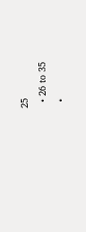25
  • 26 to 35
  •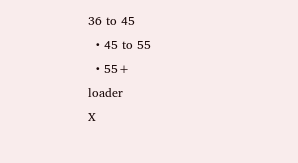36 to 45
  • 45 to 55
  • 55+
loader
X